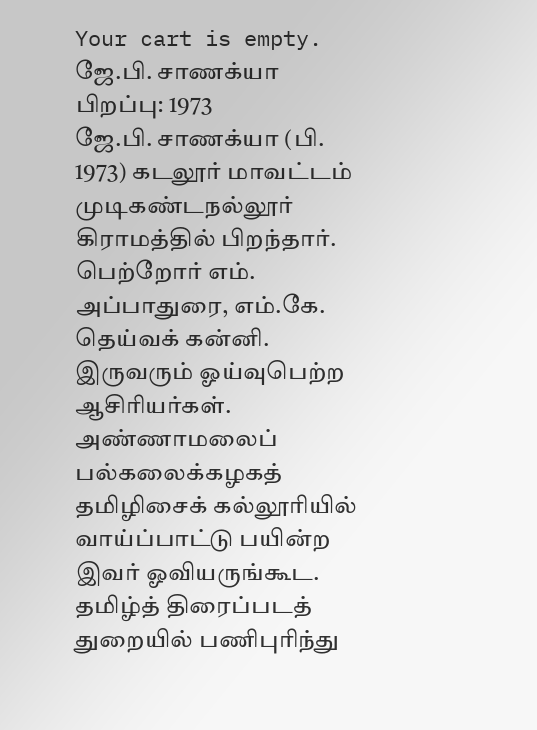Your cart is empty.
ஜே.பி. சாணக்யா
பிறப்பு: 1973
ஜே.பி. சாணக்யா (பி. 1973) கடலூர் மாவட்டம் முடிகண்டநல்லூர் கிராமத்தில் பிறந்தார். பெற்றோர் எம். அப்பாதுரை, எம்.கே. தெய்வக் கன்னி. இருவரும் ஓய்வுபெற்ற ஆசிரியர்கள். அண்ணாமலைப் பல்கலைக்கழகத் தமிழிசைக் கல்லூரியில் வாய்ப்பாட்டு பயின்ற இவர் ஓவியருங்கூட. தமிழ்த் திரைப்படத் துறையில் பணிபுரிந்து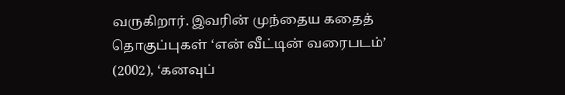வருகிறார். இவரின் முந்தைய கதைத் தொகுப்புகள் ‘என் வீட்டின் வரைபடம்’ (2002), ‘கனவுப்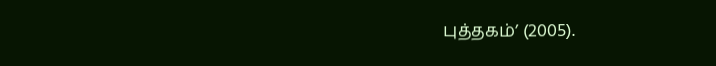புத்தகம்’ (2005).